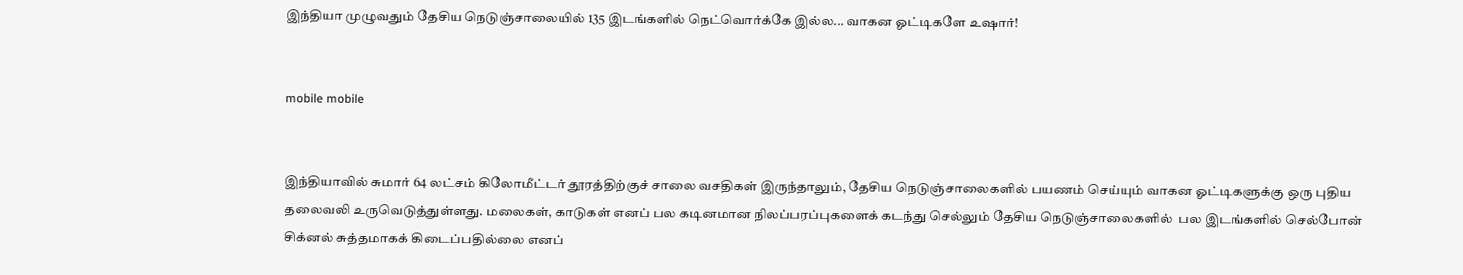இந்தியா முழுவதும் தேசிய நெடுஞ்சாலையில் 135 இடங்களில் நெட்வொர்க்கே இல்ல... வாகன ஓட்டிகளே உஷார்!


mobile mobile


இந்தியாவில் சுமார் 64 லட்சம் கிலோமீட்டர் தூரத்திற்குச் சாலை வசதிகள் இருந்தாலும், தேசிய நெடுஞ்சாலைகளில் பயணம் செய்யும் வாகன ஓட்டிகளுக்கு ஒரு புதிய தலைவலி உருவெடுத்துள்ளது. மலைகள், காடுகள் எனப் பல கடினமான நிலப்பரப்புகளைக் கடந்து செல்லும் தேசிய நெடுஞ்சாலைகளில்  பல இடங்களில் செல்போன் சிக்னல் சுத்தமாகக் கிடைப்பதில்லை எனப்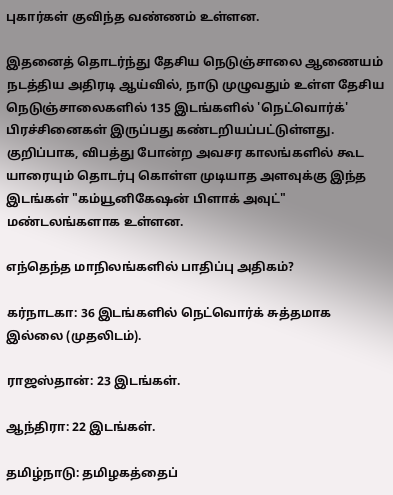புகார்கள் குவிந்த வண்ணம் உள்ளன.

இதனைத் தொடர்ந்து தேசிய நெடுஞ்சாலை ஆணையம்  நடத்திய அதிரடி ஆய்வில், நாடு முழுவதும் உள்ள தேசிய நெடுஞ்சாலைகளில் 135 இடங்களில் 'நெட்வொர்க்' பிரச்சினைகள் இருப்பது கண்டறியப்பட்டுள்ளது. குறிப்பாக, விபத்து போன்ற அவசர காலங்களில் கூட யாரையும் தொடர்பு கொள்ள முடியாத அளவுக்கு இந்த இடங்கள் "கம்யூனிகேஷன் பிளாக் அவுட்" மண்டலங்களாக உள்ளன.

எந்தெந்த மாநிலங்களில் பாதிப்பு அதிகம்?

கர்நாடகா: 36 இடங்களில் நெட்வொர்க் சுத்தமாக இல்லை (முதலிடம்).

ராஜஸ்தான்: 23 இடங்கள்.

ஆந்திரா: 22 இடங்கள்.

தமிழ்நாடு: தமிழகத்தைப்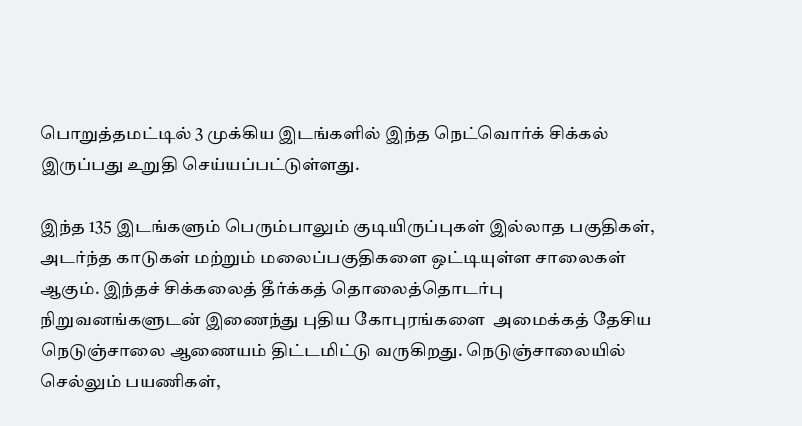பொறுத்தமட்டில் 3 முக்கிய இடங்களில் இந்த நெட்வொர்க் சிக்கல் இருப்பது உறுதி செய்யப்பட்டுள்ளது.

இந்த 135 இடங்களும் பெரும்பாலும் குடியிருப்புகள் இல்லாத பகுதிகள், அடர்ந்த காடுகள் மற்றும் மலைப்பகுதிகளை ஒட்டியுள்ள சாலைகள் ஆகும். இந்தச் சிக்கலைத் தீர்க்கத் தொலைத்தொடர்பு நிறுவனங்களுடன் இணைந்து புதிய கோபுரங்களை  அமைக்கத் தேசிய நெடுஞ்சாலை ஆணையம் திட்டமிட்டு வருகிறது. நெடுஞ்சாலையில் செல்லும் பயணிகள்,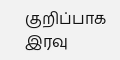குறிப்பாக இரவு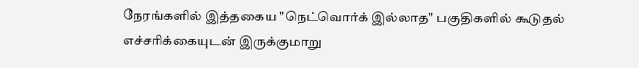நேரங்களில் இத்தகைய "நெட்வொர்க் இல்லாத" பகுதிகளில் கூடுதல் எச்சரிக்கையுடன் இருக்குமாறு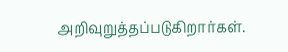அறிவுறுத்தப்படுகிறார்கள்.